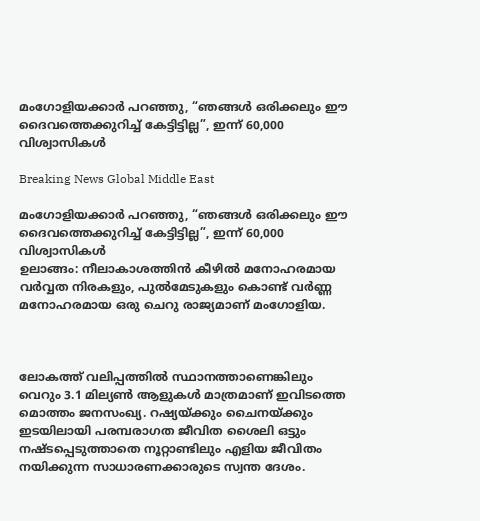മംഗോളിയക്കാര്‍ പറഞ്ഞു, “ഞങ്ങള്‍ ഒരിക്കലും ഈ ദൈവത്തെക്കുറിച്ച് കേട്ടിട്ടില്ല”, ഇന്ന് 60,000 വിശ്വാസികള്‍

Breaking News Global Middle East

മംഗോളിയക്കാര്‍ പറഞ്ഞു, “ഞങ്ങള്‍ ഒരിക്കലും ഈ ദൈവത്തെക്കുറിച്ച് കേട്ടിട്ടില്ല”, ഇന്ന് 60,000 വിശ്വാസികള്‍
ഉലാങ്ങം: നീലാകാശത്തിന്‍ കീഴില്‍ മനോഹരമായ വര്‍വ്വത നിരകളും, പുല്‍മേടുകളും കൊണ്ട് വര്‍ണ്ണ മനോഹരമായ ഒരു ചെറു രാജ്യമാണ് മംഗോളിയ.



ലോകത്ത് വലിപ്പത്തില്‍ സ്ഥാനത്താണെങ്കിലും വെറും 3.1 മില്യണ്‍ ആളുകള്‍ മാത്രമാണ് ഇവിടത്തെ മൊത്തം ജനസംഖ്യ. റഷ്യയ്ക്കും ചൈനയ്ക്കും ഇടയിലായി പരമ്പരാഗത ജീവിത ശൈലി ഒട്ടും നഷ്ടപ്പെടുത്താതെ നൂറ്റാണ്ടിലും എളിയ ജീവിതം നയിക്കുന്ന സാധാരണക്കാരുടെ സ്വന്ത ദേശം.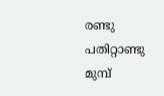രണ്ടു പതിറ്റാണ്ടു മുമ്പ്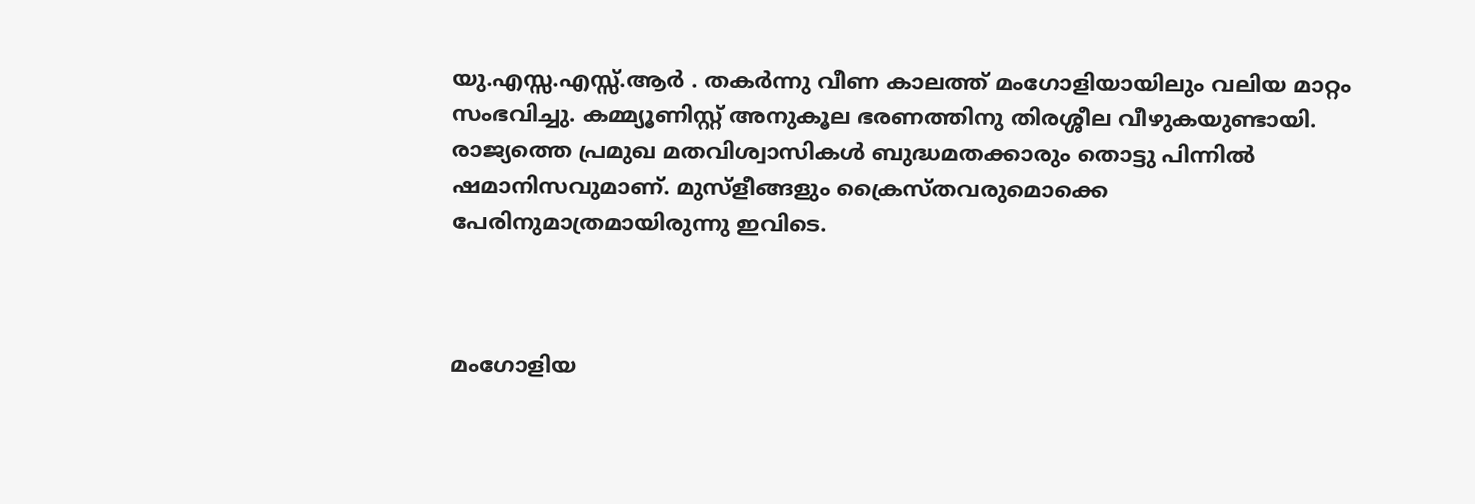യു.എസ്സ.എസ്സ്.ആര്‍ ‍. തകര്‍ന്നു വീണ കാലത്ത് മംഗോളിയായിലും വലിയ മാറ്റം സംഭവിച്ചു. കമ്മ്യൂണിസ്റ്റ് അനുകൂല ഭരണത്തിനു തിരശ്ശീല വീഴുകയുണ്ടായി. രാജ്യത്തെ പ്രമുഖ മതവിശ്വാസികള്‍ ബുദ്ധമതക്കാരും തൊട്ടു പിന്നില്‍ ഷമാനിസവുമാണ്. മുസ്ളീങ്ങളും ക്രൈസ്തവരുമൊക്കെ പേരിനുമാത്രമായിരുന്നു ഇവിടെ.



മംഗോളിയ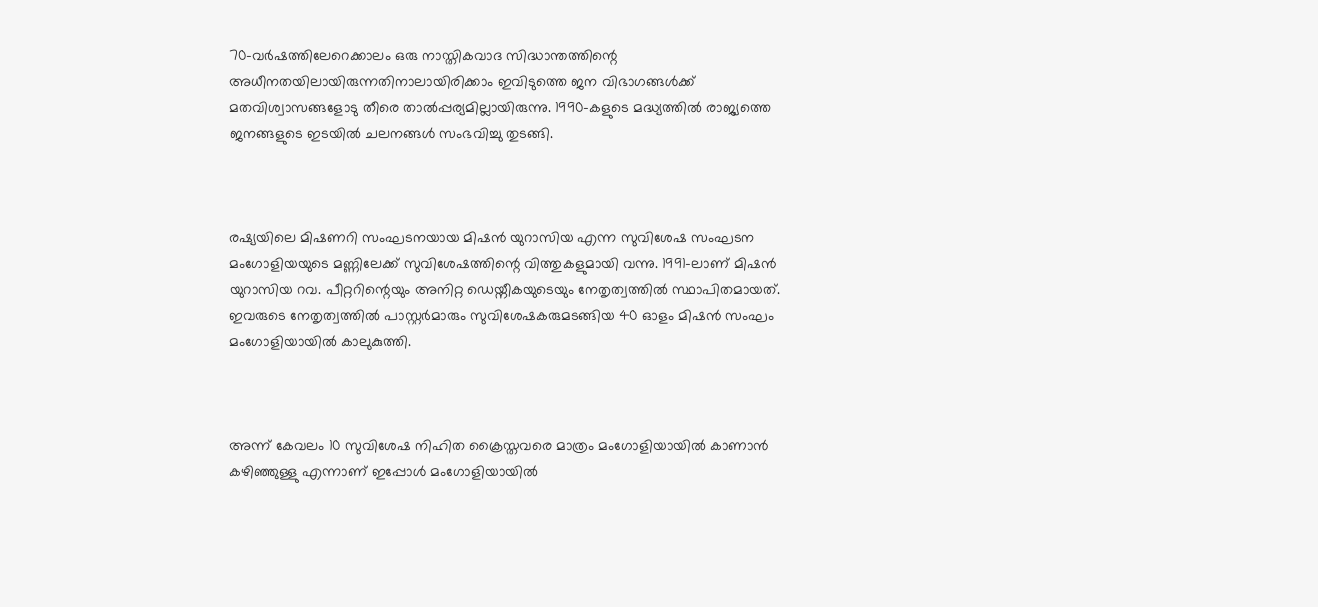70-വര്‍ഷത്തിലേറെക്കാലം ഒരു നാസ്തികവാദ സിദ്ധാന്തത്തിന്റെ അധീനതയിലായിരുന്നതിനാലായിരിക്കാം ഇവിടുത്തെ ജന വിഭാഗങ്ങള്‍ക്ക് മതവിശ്വാസങ്ങളോടു തീരെ താല്‍പ്പര്യമില്ലായിരുന്നു. 1990-കളുടെ മദ്ധ്യത്തില്‍ രാജ്യത്തെ ജനങ്ങളുടെ ഇടയില്‍ ചലനങ്ങള്‍ സംഭവിച്ചു തുടങ്ങി.



രഷ്യയിലെ മിഷണറി സംഘടനയായ മിഷന്‍ യുറാസിയ എന്ന സുവിശേഷ സംഘടന മംഗോളിയയുടെ മണ്ണിലേക്ക് സുവിശേഷത്തിന്റെ വിത്തുകളുമായി വന്നു. 1991-ലാണ് മിഷന്‍ യുറാസിയ റവ. പീറ്ററിന്റെയും അനിറ്റ ഡെയ്നീകയുടെയും നേതൃത്വത്തില്‍ സ്ഥാപിതമായത്. ഇവരുടെ നേതൃത്വത്തില്‍ പാസ്റ്റര്‍മാരും സുവിശേഷകരുമടങ്ങിയ 40 ഓളം മിഷന്‍ സംഘം മംഗോളിയായില്‍ കാലുകുത്തി.



അന്ന് കേവലം 10 സുവിശേഷ നിഹിത ക്രൈസ്തവരെ മാത്രം മംഗോളിയായില്‍ കാണാന്‍ കഴിഞ്ഞുള്ളു എന്നാണ് ഇപ്പോള്‍ മംഗോളിയായില്‍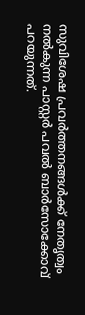സുവിശേഷ പ്രവര്‍ത്തനങ്ങള്‍ക്ക് നേതൃത്വം നല്‍കുന്ന പാസ്റ്റര്‍ പവല്‍ ബാര്‍സോക്കോവ് പറയുന്നത്.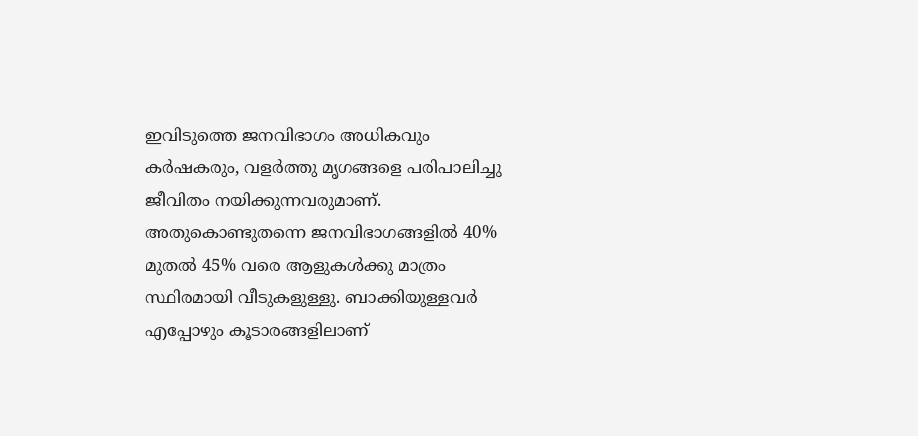ഇവിടുത്തെ ജനവിഭാഗം അധികവും കര്‍ഷകരും, വളര്‍ത്തു മൃഗങ്ങളെ പരിപാലിച്ചു ജീവിതം നയിക്കുന്നവരുമാണ്. അതുകൊണ്ടുതന്നെ ജനവിഭാഗങ്ങളില്‍ 40% മുതല്‍ 45% വരെ ആളുകള്‍ക്കു മാത്രം സ്ഥിരമായി വീടുകളുള്ളു. ബാക്കിയുള്ളവര്‍ എപ്പോഴും കൂടാരങ്ങളിലാണ്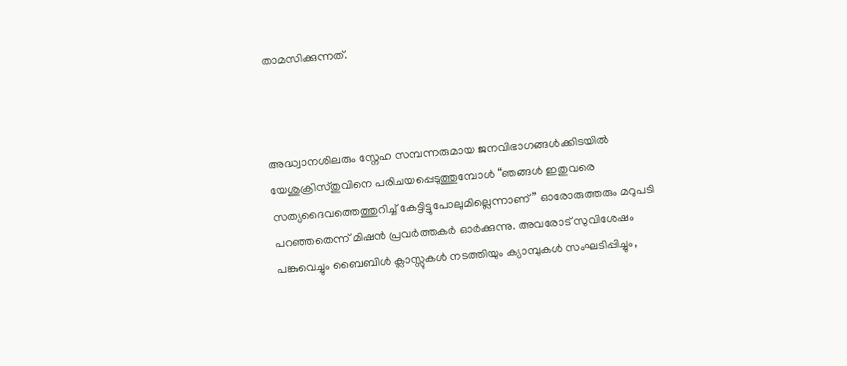താമസിക്കുന്നത്.



അദ്ധ്വാനശിലരും സ്നേഹ സമ്പന്നരുമായ ജനവിഭാഗങ്ങള്‍ക്കിടയില്‍ യേശുക്രിസ്തുവിനെ പരിചയപ്പെടുത്തുമ്പോള്‍ “ഞങ്ങള്‍ ഇതുവരെ സത്യദൈവത്തെത്തുറിച്ച് കേട്ടിട്ടുപോലുമില്ലെന്നാണ്” ഓരോരുത്തരും മറുപടി പറഞ്ഞതെന്ന് മിഷന്‍ പ്രവര്‍ത്തകര്‍ ഓര്‍ക്കുന്നു. അവരോട് സുവിശേഷം പങ്കുവെച്ചും ബൈബിള്‍ ക്ലാസ്സുകള്‍ നടത്തിയും ക്യാമ്പുകള്‍ സംഘടിപ്പിച്ചും,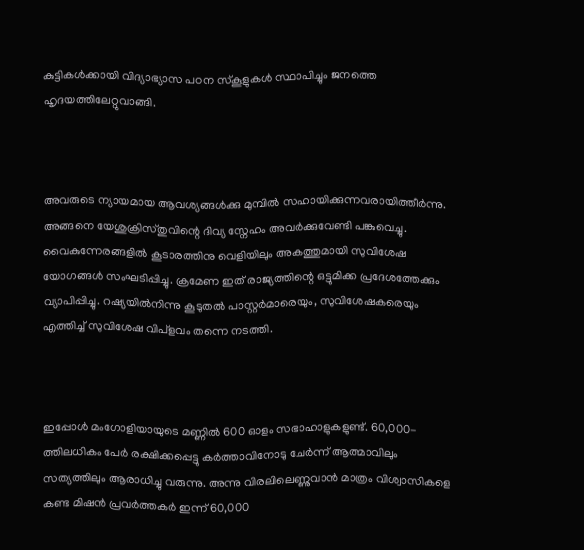കുട്ടികള്‍ക്കായി വിദ്യാഭ്യാസ പഠന സ്കൂളുകള്‍ സ്ഥാപിച്ചും ജനത്തെ ഹൃദയത്തിലേറ്റുവാങ്ങി.



അവരുടെ ന്യായമായ ആവശ്യങ്ങള്‍ക്കു മുമ്പില്‍ സഹായിക്കുന്നവരായിത്തീര്‍ന്നു. അങ്ങനെ യേശുക്രിസ്തുവിന്റെ ദിവ്യ സ്നേഹം അവര്‍ക്കുവേണ്ടി പങ്കുവെച്ചു.
വൈകുന്നേരങ്ങളില്‍ കൂടാരത്തിനു വെളിയിലും അകത്തുമായി സുവിശേഷ യോഗങ്ങള്‍ സംഘടിപ്പിച്ചു. ക്രമേണ ഇത് രാജ്യത്തിന്റെ ഒട്ടുമിക്ക പ്രദേശത്തേക്കും വ്യാപിപ്പിച്ചു. റഷ്യയില്‍നിന്നു കൂടുതല്‍ പാസ്റ്റര്‍മാരെയും, സുവിശേഷകരെയും എത്തിച്ച് സുവിശേഷ വിപ്ളവം തന്നെ നടത്തി.



ഇപ്പോള്‍ മംഗോളിയായുടെ മണ്ണില്‍ 600 ഓളം സഭാഹാളുകളുണ്ട്. 60,000-ത്തിലധികം പേര്‍ രക്ഷിക്കപ്പെട്ടു കര്‍ത്താവിനോടു ചേര്‍ന്ന് ആത്മാവിലും സത്യത്തിലും ആരാധിച്ചു വരുന്നു. അന്നു വിരലിലെണ്ണുവാന്‍ മാത്രം വിശ്വാസികളെ കണ്ട മിഷന്‍ പ്രവര്‍ത്തകര്‍ ഇന്ന് 60,000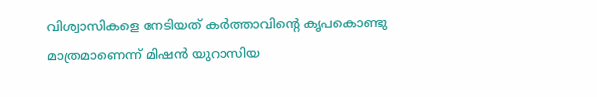വിശ്വാസികളെ നേടിയത് കര്‍ത്താവിന്റെ കൃപകൊണ്ടു മാത്രമാണെന്ന് മിഷന്‍ യുറാസിയ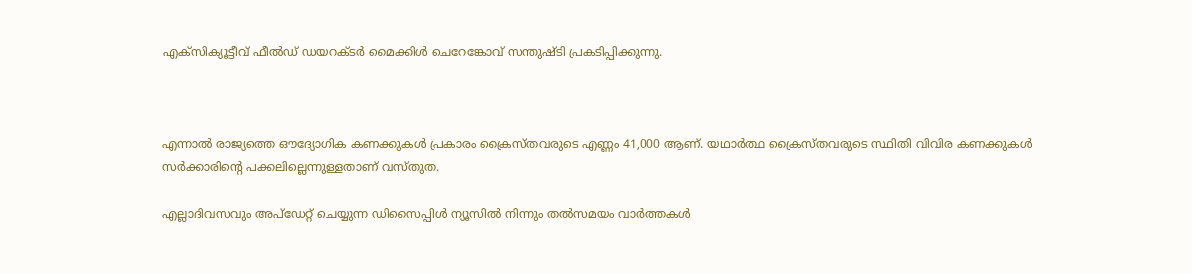എക്സിക്യൂട്ടീവ് ഫീല്‍ഡ് ഡയറക്ടര്‍ മൈക്കിള്‍ ചെറേങ്കോവ് സന്തുഷ്ടി പ്രകടിപ്പിക്കുന്നു.



എന്നാല്‍ രാജ്യത്തെ ഔദ്യോഗിക കണക്കുകള്‍ പ്രകാരം ക്രൈസ്തവരുടെ എണ്ണം 41,000 ആണ്. യഥാര്‍ത്ഥ ക്രൈസ്തവരുടെ സ്ഥിതി വിവിര കണക്കുകള്‍ സര്‍ക്കാരിന്റെ പക്കലില്ലെന്നുള്ളതാണ് വസ്തുത.

എല്ലാദിവസവും അപ്ഡേറ്റ് ചെയ്യുന്ന ഡിസൈപ്പിൾ ന്യൂസിൽ നിന്നും തൽസമയം വാർത്തകൾ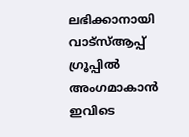ലഭിക്കാനായി വാട്സ്ആപ്പ് ഗ്രൂപ്പിൽ അംഗമാകാൻ ഇവിടെ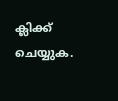ക്ലിക്ക് ചെയ്യുക.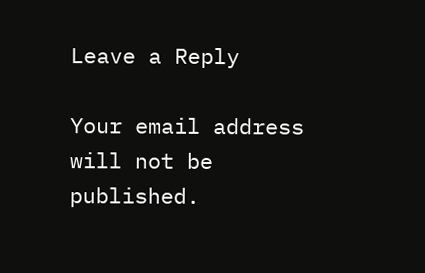Leave a Reply

Your email address will not be published.